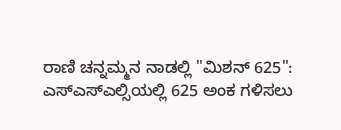ರಾಣಿ ಚನ್ನಮ್ಮನ ನಾಡಲ್ಲಿ "ಮಿಶನ್ 625": ಎಸ್ಎಸ್ಎಲ್ಸಿಯಲ್ಲಿ 625 ಅಂಕ ಗಳಿಸಲು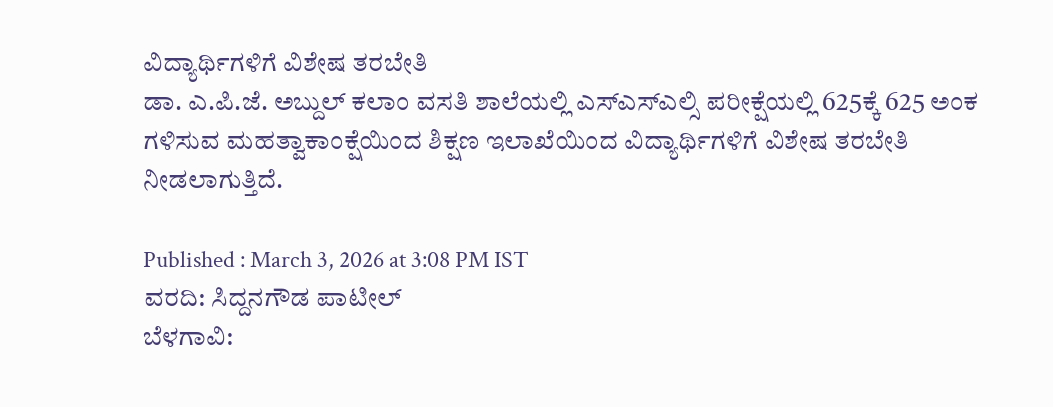ವಿದ್ಯಾರ್ಥಿಗಳಿಗೆ ವಿಶೇಷ ತರಬೇತಿ
ಡಾ. ಎ.ಪಿ.ಜೆ. ಅಬ್ದುಲ್ ಕಲಾಂ ವಸತಿ ಶಾಲೆಯಲ್ಲಿ ಎಸ್ಎಸ್ಎಲ್ಸಿ ಪರೀಕ್ಷೆಯಲ್ಲಿ 625ಕ್ಕೆ 625 ಅಂಕ ಗಳಿಸುವ ಮಹತ್ವಾಕಾಂಕ್ಷೆಯಿಂದ ಶಿಕ್ಷಣ ಇಲಾಖೆಯಿಂದ ವಿದ್ಯಾರ್ಥಿಗಳಿಗೆ ವಿಶೇಷ ತರಬೇತಿ ನೀಡಲಾಗುತ್ತಿದೆ.

Published : March 3, 2026 at 3:08 PM IST
ವರದಿ: ಸಿದ್ದನಗೌಡ ಪಾಟೀಲ್
ಬೆಳಗಾವಿ: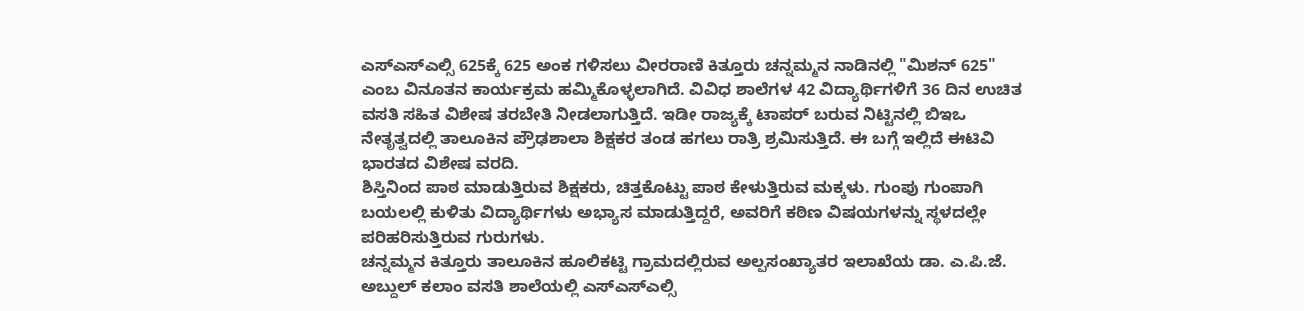ಎಸ್ಎಸ್ಎಲ್ಸಿ 625ಕ್ಕೆ 625 ಅಂಕ ಗಳಿಸಲು ವೀರರಾಣಿ ಕಿತ್ತೂರು ಚನ್ನಮ್ಮನ ನಾಡಿನಲ್ಲಿ "ಮಿಶನ್ 625" ಎಂಬ ವಿನೂತನ ಕಾರ್ಯಕ್ರಮ ಹಮ್ಮಿಕೊಳ್ಳಲಾಗಿದೆ. ವಿವಿಧ ಶಾಲೆಗಳ 42 ವಿದ್ಯಾರ್ಥಿಗಳಿಗೆ 36 ದಿನ ಉಚಿತ ವಸತಿ ಸಹಿತ ವಿಶೇಷ ತರಬೇತಿ ನೀಡಲಾಗುತ್ತಿದೆ. ಇಡೀ ರಾಜ್ಯಕ್ಕೆ ಟಾಪರ್ ಬರುವ ನಿಟ್ಟಿನಲ್ಲಿ ಬಿಇಒ ನೇತೃತ್ವದಲ್ಲಿ ತಾಲೂಕಿನ ಪ್ರೌಢಶಾಲಾ ಶಿಕ್ಷಕರ ತಂಡ ಹಗಲು ರಾತ್ರಿ ಶ್ರಮಿಸುತ್ತಿದೆ. ಈ ಬಗ್ಗೆ ಇಲ್ಲಿದೆ ಈಟಿವಿ ಭಾರತದ ವಿಶೇಷ ವರದಿ.
ಶಿಸ್ತಿನಿಂದ ಪಾಠ ಮಾಡುತ್ತಿರುವ ಶಿಕ್ಷಕರು, ಚಿತ್ತಕೊಟ್ಟು ಪಾಠ ಕೇಳುತ್ತಿರುವ ಮಕ್ಕಳು. ಗುಂಪು ಗುಂಪಾಗಿ ಬಯಲಲ್ಲಿ ಕುಳಿತು ವಿದ್ಯಾರ್ಥಿಗಳು ಅಭ್ಯಾಸ ಮಾಡುತ್ತಿದ್ದರೆ, ಅವರಿಗೆ ಕಠಿಣ ವಿಷಯಗಳನ್ನು ಸ್ಥಳದಲ್ಲೇ ಪರಿಹರಿಸುತ್ತಿರುವ ಗುರುಗಳು.
ಚನ್ನಮ್ಮನ ಕಿತ್ತೂರು ತಾಲೂಕಿನ ಹೂಲಿಕಟ್ಟಿ ಗ್ರಾಮದಲ್ಲಿರುವ ಅಲ್ಪಸಂಖ್ಯಾತರ ಇಲಾಖೆಯ ಡಾ. ಎ.ಪಿ.ಜೆ. ಅಬ್ದುಲ್ ಕಲಾಂ ವಸತಿ ಶಾಲೆಯಲ್ಲಿ ಎಸ್ಎಸ್ಎಲ್ಸಿ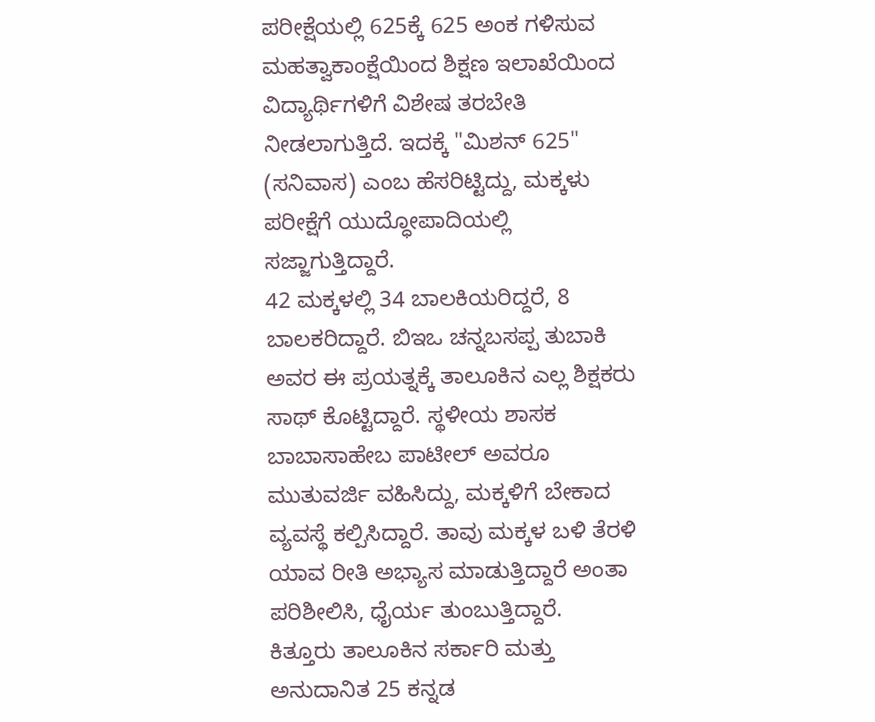ಪರೀಕ್ಷೆಯಲ್ಲಿ 625ಕ್ಕೆ 625 ಅಂಕ ಗಳಿಸುವ ಮಹತ್ವಾಕಾಂಕ್ಷೆಯಿಂದ ಶಿಕ್ಷಣ ಇಲಾಖೆಯಿಂದ ವಿದ್ಯಾರ್ಥಿಗಳಿಗೆ ವಿಶೇಷ ತರಬೇತಿ ನೀಡಲಾಗುತ್ತಿದೆ. ಇದಕ್ಕೆ "ಮಿಶನ್ 625" (ಸನಿವಾಸ) ಎಂಬ ಹೆಸರಿಟ್ಟಿದ್ದು, ಮಕ್ಕಳು ಪರೀಕ್ಷೆಗೆ ಯುದ್ಧೋಪಾದಿಯಲ್ಲಿ ಸಜ್ಜಾಗುತ್ತಿದ್ದಾರೆ.
42 ಮಕ್ಕಳಲ್ಲಿ 34 ಬಾಲಕಿಯರಿದ್ದರೆ, 8 ಬಾಲಕರಿದ್ದಾರೆ. ಬಿಇಒ ಚನ್ನಬಸಪ್ಪ ತುಬಾಕಿ ಅವರ ಈ ಪ್ರಯತ್ನಕ್ಕೆ ತಾಲೂಕಿನ ಎಲ್ಲ ಶಿಕ್ಷಕರು ಸಾಥ್ ಕೊಟ್ಟಿದ್ದಾರೆ. ಸ್ಥಳೀಯ ಶಾಸಕ ಬಾಬಾಸಾಹೇಬ ಪಾಟೀಲ್ ಅವರೂ ಮುತುವರ್ಜಿ ವಹಿಸಿದ್ದು, ಮಕ್ಕಳಿಗೆ ಬೇಕಾದ ವ್ಯವಸ್ಥೆ ಕಲ್ಪಿಸಿದ್ದಾರೆ. ತಾವು ಮಕ್ಕಳ ಬಳಿ ತೆರಳಿ ಯಾವ ರೀತಿ ಅಭ್ಯಾಸ ಮಾಡುತ್ತಿದ್ದಾರೆ ಅಂತಾ ಪರಿಶೀಲಿಸಿ, ಧೈರ್ಯ ತುಂಬುತ್ತಿದ್ದಾರೆ.
ಕಿತ್ತೂರು ತಾಲೂಕಿನ ಸರ್ಕಾರಿ ಮತ್ತು ಅನುದಾನಿತ 25 ಕನ್ನಡ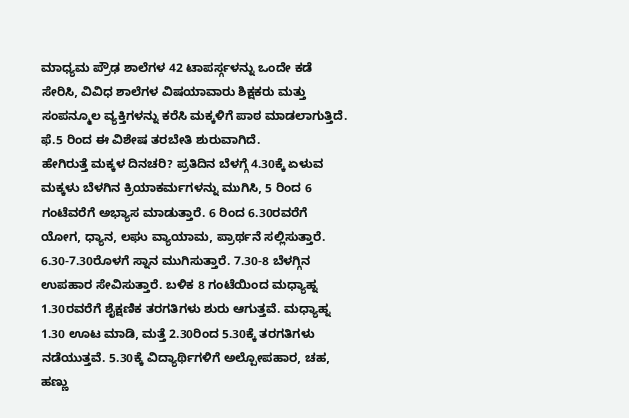ಮಾಧ್ಯಮ ಪ್ರೌಢ ಶಾಲೆಗಳ 42 ಟಾಪರ್ಸ್ಗಳನ್ನು ಒಂದೇ ಕಡೆ ಸೇರಿಸಿ, ವಿವಿಧ ಶಾಲೆಗಳ ವಿಷಯಾವಾರು ಶಿಕ್ಷಕರು ಮತ್ತು ಸಂಪನ್ಮೂಲ ವ್ಯಕ್ತಿಗಳನ್ನು ಕರೆಸಿ ಮಕ್ಕಳಿಗೆ ಪಾಠ ಮಾಡಲಾಗುತ್ತಿದೆ. ಫೆ.5 ರಿಂದ ಈ ವಿಶೇಷ ತರಬೇತಿ ಶುರುವಾಗಿದೆ.
ಹೇಗಿರುತ್ತೆ ಮಕ್ಕಳ ದಿನಚರಿ? ಪ್ರತಿದಿನ ಬೆಳಗ್ಗೆ 4.30ಕ್ಕೆ ಏಳುವ ಮಕ್ಕಳು ಬೆಳಗಿನ ಕ್ರಿಯಾಕರ್ಮಗಳನ್ನು ಮುಗಿಸಿ, 5 ರಿಂದ 6 ಗಂಟೆವರೆಗೆ ಅಭ್ಯಾಸ ಮಾಡುತ್ತಾರೆ. 6 ರಿಂದ 6.30ರವರೆಗೆ ಯೋಗ, ಧ್ಯಾನ, ಲಘು ವ್ಯಾಯಾಮ, ಪ್ರಾರ್ಥನೆ ಸಲ್ಲಿಸುತ್ತಾರೆ. 6.30-7.30ರೊಳಗೆ ಸ್ನಾನ ಮುಗಿಸುತ್ತಾರೆ. 7.30-8 ಬೆಳಗ್ಗಿನ ಉಪಹಾರ ಸೇವಿಸುತ್ತಾರೆ. ಬಳಿಕ 8 ಗಂಟೆಯಿಂದ ಮಧ್ಯಾಹ್ನ 1.30ರವರೆಗೆ ಶೈಕ್ಷಣಿಕ ತರಗತಿಗಳು ಶುರು ಆಗುತ್ತವೆ. ಮಧ್ಯಾಹ್ನ 1.30 ಊಟ ಮಾಡಿ, ಮತ್ತೆ 2.30ರಿಂದ 5.30ಕ್ಕೆ ತರಗತಿಗಳು ನಡೆಯುತ್ತವೆ. 5.30ಕ್ಕೆ ವಿದ್ಯಾರ್ಥಿಗಳಿಗೆ ಅಲ್ಪೋಪಹಾರ, ಚಹ, ಹಣ್ಣು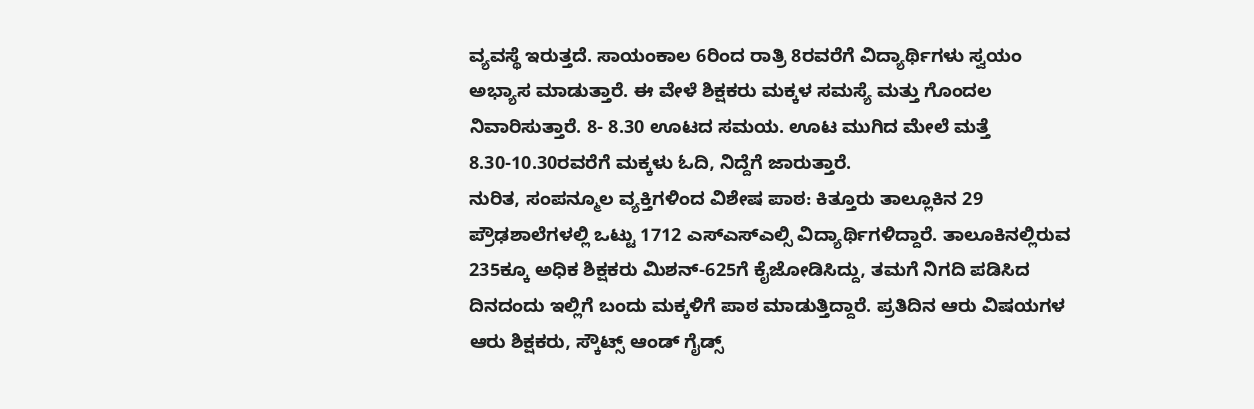ವ್ಯವಸ್ಥೆ ಇರುತ್ತದೆ. ಸಾಯಂಕಾಲ 6ರಿಂದ ರಾತ್ರಿ 8ರವರೆಗೆ ವಿದ್ಯಾರ್ಥಿಗಳು ಸ್ವಯಂ ಅಭ್ಯಾಸ ಮಾಡುತ್ತಾರೆ. ಈ ವೇಳೆ ಶಿಕ್ಷಕರು ಮಕ್ಕಳ ಸಮಸ್ಯೆ ಮತ್ತು ಗೊಂದಲ ನಿವಾರಿಸುತ್ತಾರೆ. 8- 8.30 ಊಟದ ಸಮಯ. ಊಟ ಮುಗಿದ ಮೇಲೆ ಮತ್ತೆ 8.30-10.30ರವರೆಗೆ ಮಕ್ಕಳು ಓದಿ, ನಿದ್ದೆಗೆ ಜಾರುತ್ತಾರೆ.
ನುರಿತ, ಸಂಪನ್ಮೂಲ ವ್ಯಕ್ತಿಗಳಿಂದ ವಿಶೇಷ ಪಾಠ: ಕಿತ್ತೂರು ತಾಲ್ಲೂಕಿನ 29 ಪ್ರೌಢಶಾಲೆಗಳಲ್ಲಿ ಒಟ್ಟು 1712 ಎಸ್ಎಸ್ಎಲ್ಸಿ ವಿದ್ಯಾರ್ಥಿಗಳಿದ್ದಾರೆ. ತಾಲೂಕಿನಲ್ಲಿರುವ 235ಕ್ಕೂ ಅಧಿಕ ಶಿಕ್ಷಕರು ಮಿಶನ್-625ಗೆ ಕೈಜೋಡಿಸಿದ್ದು, ತಮಗೆ ನಿಗದಿ ಪಡಿಸಿದ ದಿನದಂದು ಇಲ್ಲಿಗೆ ಬಂದು ಮಕ್ಕಳಿಗೆ ಪಾಠ ಮಾಡುತ್ತಿದ್ದಾರೆ. ಪ್ರತಿದಿನ ಆರು ವಿಷಯಗಳ ಆರು ಶಿಕ್ಷಕರು, ಸ್ಕೌಟ್ಸ್ ಆಂಡ್ ಗೈಡ್ಸ್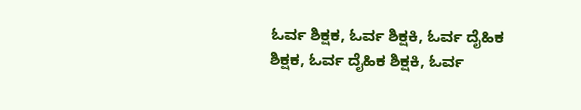ಓರ್ವ ಶಿಕ್ಷಕ, ಓರ್ವ ಶಿಕ್ಷಕಿ, ಓರ್ವ ದೈಹಿಕ ಶಿಕ್ಷಕ, ಓರ್ವ ದೈಹಿಕ ಶಿಕ್ಷಕಿ, ಓರ್ವ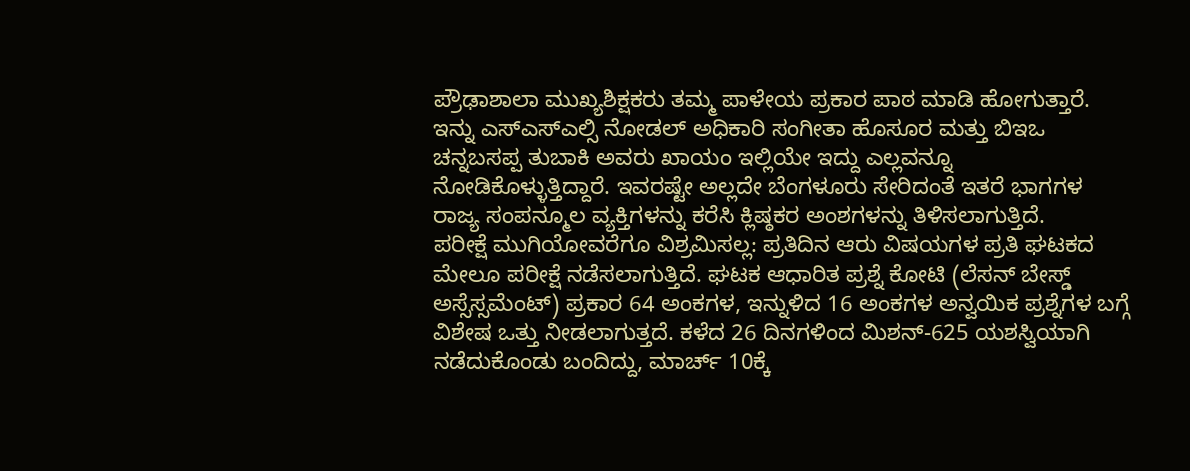ಪ್ರೌಢಾಶಾಲಾ ಮುಖ್ಯಶಿಕ್ಷಕರು ತಮ್ಮ ಪಾಳೇಯ ಪ್ರಕಾರ ಪಾಠ ಮಾಡಿ ಹೋಗುತ್ತಾರೆ. ಇನ್ನು ಎಸ್ಎಸ್ಎಲ್ಸಿ ನೋಡಲ್ ಅಧಿಕಾರಿ ಸಂಗೀತಾ ಹೊಸೂರ ಮತ್ತು ಬಿಇಒ ಚನ್ನಬಸಪ್ಪ ತುಬಾಕಿ ಅವರು ಖಾಯಂ ಇಲ್ಲಿಯೇ ಇದ್ದು ಎಲ್ಲವನ್ನೂ ನೋಡಿಕೊಳ್ಳುತ್ತಿದ್ದಾರೆ. ಇವರಷ್ಟೇ ಅಲ್ಲದೇ ಬೆಂಗಳೂರು ಸೇರಿದಂತೆ ಇತರೆ ಭಾಗಗಳ ರಾಜ್ಯ ಸಂಪನ್ಮೂಲ ವ್ಯಕ್ತಿಗಳನ್ನು ಕರೆಸಿ ಕ್ಲಿಷ್ಠಕರ ಅಂಶಗಳನ್ನು ತಿಳಿಸಲಾಗುತ್ತಿದೆ.
ಪರೀಕ್ಷೆ ಮುಗಿಯೋವರೆಗೂ ವಿಶ್ರಮಿಸಲ್ಲ: ಪ್ರತಿದಿನ ಆರು ವಿಷಯಗಳ ಪ್ರತಿ ಘಟಕದ ಮೇಲೂ ಪರೀಕ್ಷೆ ನಡೆಸಲಾಗುತ್ತಿದೆ. ಘಟಕ ಆಧಾರಿತ ಪ್ರಶ್ನೆ ಕೋಟಿ (ಲೆಸನ್ ಬೇಸ್ಡ್ ಅಸ್ಸೆಸ್ಸಮೆಂಟ್) ಪ್ರಕಾರ 64 ಅಂಕಗಳ, ಇನ್ನುಳಿದ 16 ಅಂಕಗಳ ಅನ್ವಯಿಕ ಪ್ರಶ್ನೆಗಳ ಬಗ್ಗೆ ವಿಶೇಷ ಒತ್ತು ನೀಡಲಾಗುತ್ತದೆ. ಕಳೆದ 26 ದಿನಗಳಿಂದ ಮಿಶನ್-625 ಯಶಸ್ವಿಯಾಗಿ ನಡೆದುಕೊಂಡು ಬಂದಿದ್ದು, ಮಾರ್ಚ್ 10ಕ್ಕೆ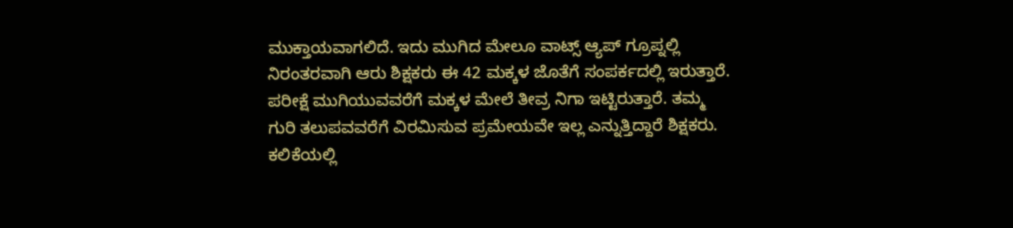ಮುಕ್ತಾಯವಾಗಲಿದೆ. ಇದು ಮುಗಿದ ಮೇಲೂ ವಾಟ್ಸ್ ಆ್ಯಪ್ ಗ್ರೂಪ್ನಲ್ಲಿ ನಿರಂತರವಾಗಿ ಆರು ಶಿಕ್ಷಕರು ಈ 42 ಮಕ್ಕಳ ಜೊತೆಗೆ ಸಂಪರ್ಕದಲ್ಲಿ ಇರುತ್ತಾರೆ. ಪರೀಕ್ಷೆ ಮುಗಿಯುವವರೆಗೆ ಮಕ್ಕಳ ಮೇಲೆ ತೀವ್ರ ನಿಗಾ ಇಟ್ಟಿರುತ್ತಾರೆ. ತಮ್ಮ ಗುರಿ ತಲುಪವವರೆಗೆ ವಿರಮಿಸುವ ಪ್ರಮೇಯವೇ ಇಲ್ಲ ಎನ್ನುತ್ತಿದ್ದಾರೆ ಶಿಕ್ಷಕರು.
ಕಲಿಕೆಯಲ್ಲಿ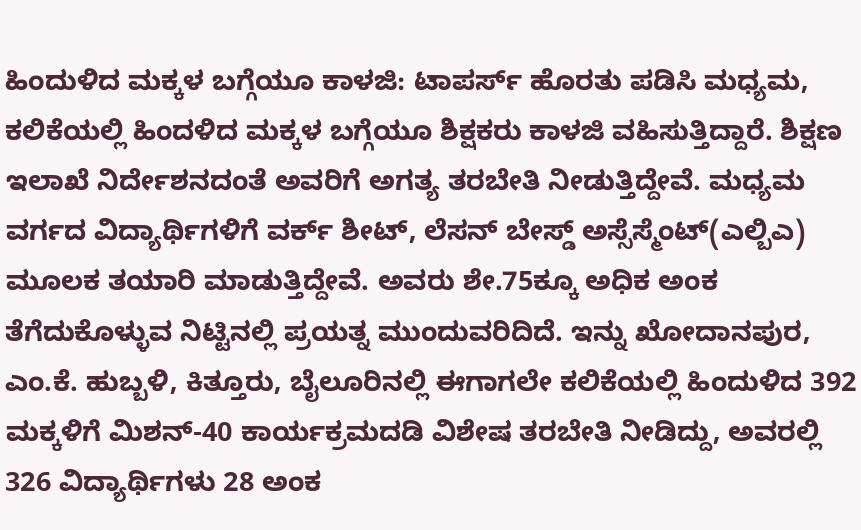ಹಿಂದುಳಿದ ಮಕ್ಕಳ ಬಗ್ಗೆಯೂ ಕಾಳಜಿ: ಟಾಪರ್ಸ್ ಹೊರತು ಪಡಿಸಿ ಮಧ್ಯಮ, ಕಲಿಕೆಯಲ್ಲಿ ಹಿಂದಳಿದ ಮಕ್ಕಳ ಬಗ್ಗೆಯೂ ಶಿಕ್ಷಕರು ಕಾಳಜಿ ವಹಿಸುತ್ತಿದ್ದಾರೆ. ಶಿಕ್ಷಣ ಇಲಾಖೆ ನಿರ್ದೇಶನದಂತೆ ಅವರಿಗೆ ಅಗತ್ಯ ತರಬೇತಿ ನೀಡುತ್ತಿದ್ದೇವೆ. ಮಧ್ಯಮ ವರ್ಗದ ವಿದ್ಯಾರ್ಥಿಗಳಿಗೆ ವರ್ಕ್ ಶೀಟ್, ಲೆಸನ್ ಬೇಸ್ಡ್ ಅಸ್ಸೆಸ್ಮೆಂಟ್(ಎಲ್ಬಿಎ) ಮೂಲಕ ತಯಾರಿ ಮಾಡುತ್ತಿದ್ದೇವೆ. ಅವರು ಶೇ.75ಕ್ಕೂ ಅಧಿಕ ಅಂಕ ತೆಗೆದುಕೊಳ್ಳುವ ನಿಟ್ಟಿನಲ್ಲಿ ಪ್ರಯತ್ನ ಮುಂದುವರಿದಿದೆ. ಇನ್ನು ಖೋದಾನಪುರ, ಎಂ.ಕೆ. ಹುಬ್ಬಳಿ, ಕಿತ್ತೂರು, ಬೈಲೂರಿನಲ್ಲಿ ಈಗಾಗಲೇ ಕಲಿಕೆಯಲ್ಲಿ ಹಿಂದುಳಿದ 392 ಮಕ್ಕಳಿಗೆ ಮಿಶನ್-40 ಕಾರ್ಯಕ್ರಮದಡಿ ವಿಶೇಷ ತರಬೇತಿ ನೀಡಿದ್ದು, ಅವರಲ್ಲಿ 326 ವಿದ್ಯಾರ್ಥಿಗಳು 28 ಅಂಕ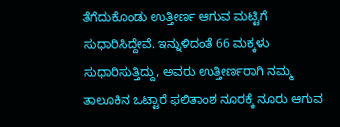ತೆಗೆದುಕೊಂಡು ಉತ್ತೀರ್ಣ ಆಗುವ ಮಟ್ಟಿಗೆ ಸುಧಾರಿಸಿದ್ದೇವೆ. ಇನ್ನುಳಿದಂತೆ 66 ಮಕ್ಕಳು ಸುಧಾರಿಸುತ್ತಿದ್ದು, ಅವರು ಉತ್ತೀರ್ಣರಾಗಿ ನಮ್ಮ ತಾಲೂಕಿನ ಒಟ್ಟಾರೆ ಫಲಿತಾಂಶ ನೂರಕ್ಕೆ ನೂರು ಆಗುವ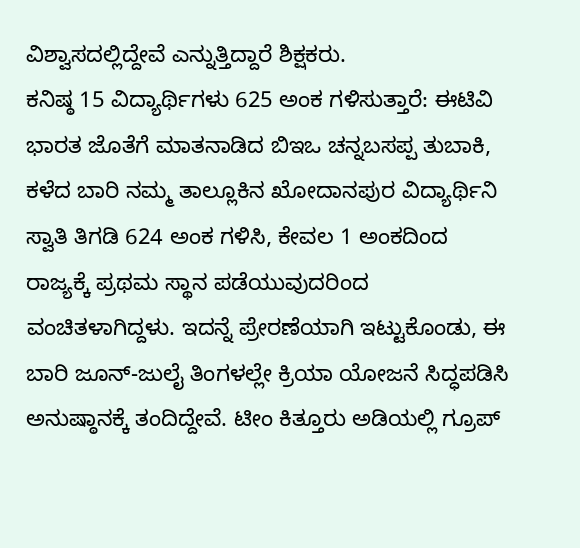ವಿಶ್ವಾಸದಲ್ಲಿದ್ದೇವೆ ಎನ್ನುತ್ತಿದ್ದಾರೆ ಶಿಕ್ಷಕರು.
ಕನಿಷ್ಠ 15 ವಿದ್ಯಾರ್ಥಿಗಳು 625 ಅಂಕ ಗಳಿಸುತ್ತಾರೆ: ಈಟಿವಿ ಭಾರತ ಜೊತೆಗೆ ಮಾತನಾಡಿದ ಬಿಇಒ ಚನ್ನಬಸಪ್ಪ ತುಬಾಕಿ, ಕಳೆದ ಬಾರಿ ನಮ್ಮ ತಾಲ್ಲೂಕಿನ ಖೋದಾನಪುರ ವಿದ್ಯಾರ್ಥಿನಿ ಸ್ವಾತಿ ತಿಗಡಿ 624 ಅಂಕ ಗಳಿಸಿ, ಕೇವಲ 1 ಅಂಕದಿಂದ ರಾಜ್ಯಕ್ಕೆ ಪ್ರಥಮ ಸ್ಥಾನ ಪಡೆಯುವುದರಿಂದ ವಂಚಿತಳಾಗಿದ್ದಳು. ಇದನ್ನೆ ಪ್ರೇರಣೆಯಾಗಿ ಇಟ್ಟುಕೊಂಡು, ಈ ಬಾರಿ ಜೂನ್-ಜುಲೈ ತಿಂಗಳಲ್ಲೇ ಕ್ರಿಯಾ ಯೋಜನೆ ಸಿದ್ಧಪಡಿಸಿ ಅನುಷ್ಠಾನಕ್ಕೆ ತಂದಿದ್ದೇವೆ. ಟೀಂ ಕಿತ್ತೂರು ಅಡಿಯಲ್ಲಿ ಗ್ರೂಪ್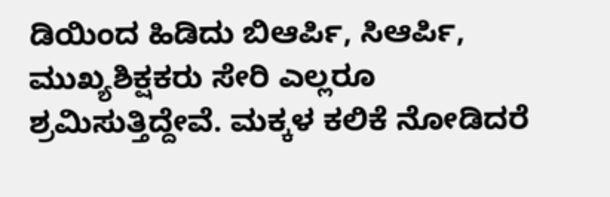ಡಿಯಿಂದ ಹಿಡಿದು ಬಿಆರ್ಪಿ, ಸಿಆರ್ಪಿ, ಮುಖ್ಯಶಿಕ್ಷಕರು ಸೇರಿ ಎಲ್ಲರೂ ಶ್ರಮಿಸುತ್ತಿದ್ದೇವೆ. ಮಕ್ಕಳ ಕಲಿಕೆ ನೋಡಿದರೆ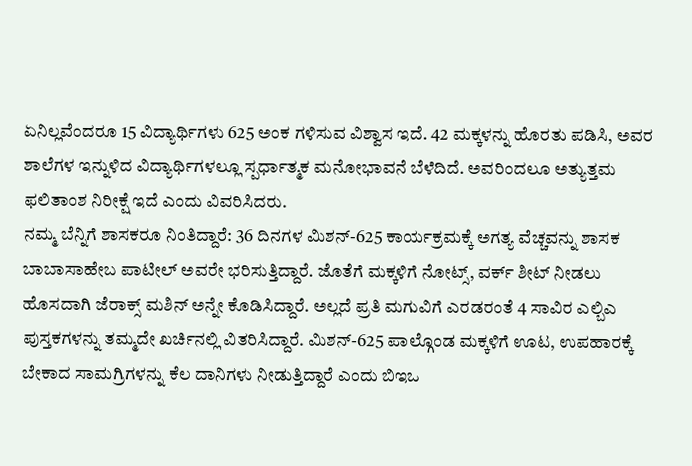ಏನಿಲ್ಲವೆಂದರೂ 15 ವಿದ್ಯಾರ್ಥಿಗಳು 625 ಅಂಕ ಗಳಿಸುವ ವಿಶ್ವಾಸ ಇದೆ. 42 ಮಕ್ಕಳನ್ನು ಹೊರತು ಪಡಿಸಿ, ಅವರ ಶಾಲೆಗಳ ಇನ್ನುಳಿದ ವಿದ್ಯಾರ್ಥಿಗಳಲ್ಲೂ ಸ್ಪರ್ಧಾತ್ಮಕ ಮನೋಭಾವನೆ ಬೆಳೆದಿದೆ. ಅವರಿಂದಲೂ ಅತ್ಯುತ್ತಮ ಫಲಿತಾಂಶ ನಿರೀಕ್ಷೆ ಇದೆ ಎಂದು ವಿವರಿಸಿದರು.
ನಮ್ಮ ಬೆನ್ನಿಗೆ ಶಾಸಕರೂ ನಿಂತಿದ್ದಾರೆ: 36 ದಿನಗಳ ಮಿಶನ್-625 ಕಾರ್ಯಕ್ರಮಕ್ಕೆ ಅಗತ್ಯ ವೆಚ್ಚವನ್ನು ಶಾಸಕ ಬಾಬಾಸಾಹೇಬ ಪಾಟೀಲ್ ಅವರೇ ಭರಿಸುತ್ತಿದ್ದಾರೆ. ಜೊತೆಗೆ ಮಕ್ಕಳಿಗೆ ನೋಟ್ಸ್, ವರ್ಕ್ ಶೀಟ್ ನೀಡಲು ಹೊಸದಾಗಿ ಜೆರಾಕ್ಸ್ ಮಶಿನ್ ಅನ್ನೇ ಕೊಡಿಸಿದ್ದಾರೆ. ಅಲ್ಲದೆ ಪ್ರತಿ ಮಗುವಿಗೆ ಎರಡರಂತೆ 4 ಸಾವಿರ ಎಲ್ಬಿಎ ಪುಸ್ತಕಗಳನ್ನು ತಮ್ಮದೇ ಖರ್ಚಿನಲ್ಲಿ ವಿತರಿಸಿದ್ದಾರೆ. ಮಿಶನ್-625 ಪಾಲ್ಗೊಂಡ ಮಕ್ಕಳಿಗೆ ಊಟ, ಉಪಹಾರಕ್ಕೆ ಬೇಕಾದ ಸಾಮಗ್ರಿಗಳನ್ನು ಕೆಲ ದಾನಿಗಳು ನೀಡುತ್ತಿದ್ದಾರೆ ಎಂದು ಬಿಇಒ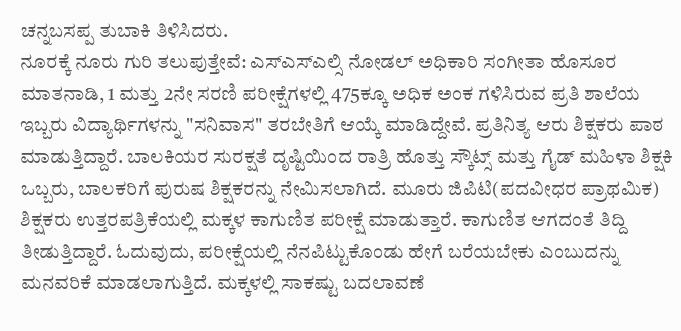ಚನ್ನಬಸಪ್ಪ ತುಬಾಕಿ ತಿಳಿಸಿದರು.
ನೂರಕ್ಕೆ ನೂರು ಗುರಿ ತಲುಪುತ್ತೇವೆ: ಎಸ್ಎಸ್ಎಲ್ಸಿ ನೋಡಲ್ ಅಧಿಕಾರಿ ಸಂಗೀತಾ ಹೊಸೂರ ಮಾತನಾಡಿ, 1 ಮತ್ತು 2ನೇ ಸರಣಿ ಪರೀಕ್ಷೆಗಳಲ್ಲಿ 475ಕ್ಕೂ ಅಧಿಕ ಅಂಕ ಗಳಿಸಿರುವ ಪ್ರತಿ ಶಾಲೆಯ ಇಬ್ಬರು ವಿದ್ಯಾರ್ಥಿಗಳನ್ನು "ಸನಿವಾಸ" ತರಬೇತಿಗೆ ಆಯ್ಕೆ ಮಾಡಿದ್ದೇವೆ. ಪ್ರತಿನಿತ್ಯ ಆರು ಶಿಕ್ಷಕರು ಪಾಠ ಮಾಡುತ್ತಿದ್ದಾರೆ. ಬಾಲಕಿಯರ ಸುರಕ್ಷತೆ ದೃಷ್ಟಿಯಿಂದ ರಾತ್ರಿ ಹೊತ್ತು ಸ್ಕೌಟ್ಸ್ ಮತ್ತು ಗೈಡ್ ಮಹಿಳಾ ಶಿಕ್ಷಕಿ ಒಬ್ಬರು, ಬಾಲಕರಿಗೆ ಪುರುಷ ಶಿಕ್ಷಕರನ್ನು ನೇಮಿಸಲಾಗಿದೆ. ಮೂರು ಜಿಪಿಟಿ(ಪದವೀಧರ ಪ್ರಾಥಮಿಕ) ಶಿಕ್ಷಕರು ಉತ್ತರಪತ್ರಿಕೆಯಲ್ಲಿ ಮಕ್ಕಳ ಕಾಗುಣಿತ ಪರೀಕ್ಷೆ ಮಾಡುತ್ತಾರೆ. ಕಾಗುಣಿತ ಆಗದಂತೆ ತಿದ್ದಿ ತೀಡುತ್ತಿದ್ದಾರೆ. ಓದುವುದು, ಪರೀಕ್ಷೆಯಲ್ಲಿ ನೆನಪಿಟ್ಟುಕೊಂಡು ಹೇಗೆ ಬರೆಯಬೇಕು ಎಂಬುದನ್ನು ಮನವರಿಕೆ ಮಾಡಲಾಗುತ್ತಿದೆ. ಮಕ್ಕಳಲ್ಲಿ ಸಾಕಷ್ಟು ಬದಲಾವಣೆ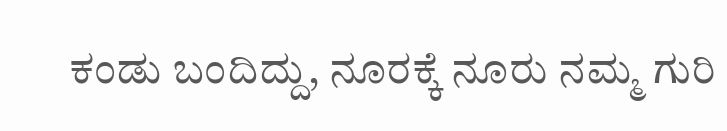ಕಂಡು ಬಂದಿದ್ದು, ನೂರಕ್ಕೆ ನೂರು ನಮ್ಮ ಗುರಿ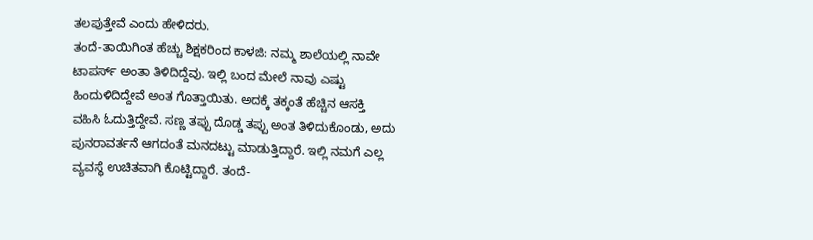ತಲಪುತ್ತೇವೆ ಎಂದು ಹೇಳಿದರು.
ತಂದೆ-ತಾಯಿಗಿಂತ ಹೆಚ್ಚು ಶಿಕ್ಷಕರಿಂದ ಕಾಳಜಿ: ನಮ್ಮ ಶಾಲೆಯಲ್ಲಿ ನಾವೇ ಟಾಪರ್ಸ್ ಅಂತಾ ತಿಳಿದಿದ್ದೆವು. ಇಲ್ಲಿ ಬಂದ ಮೇಲೆ ನಾವು ಎಷ್ಟು ಹಿಂದುಳಿದಿದ್ದೇವೆ ಅಂತ ಗೊತ್ತಾಯಿತು. ಅದಕ್ಕೆ ತಕ್ಕಂತೆ ಹೆಚ್ಚಿನ ಆಸಕ್ತಿ ವಹಿಸಿ ಓದುತ್ತಿದ್ದೇವೆ. ಸಣ್ಣ ತಪ್ಪು ದೊಡ್ಡ ತಪ್ಪು ಅಂತ ತಿಳಿದುಕೊಂಡು, ಅದು ಪುನರಾವರ್ತನೆ ಆಗದಂತೆ ಮನದಟ್ಟು ಮಾಡುತ್ತಿದ್ದಾರೆ. ಇಲ್ಲಿ ನಮಗೆ ಎಲ್ಲ ವ್ಯವಸ್ಥೆ ಉಚಿತವಾಗಿ ಕೊಟ್ಟಿದ್ದಾರೆ. ತಂದೆ-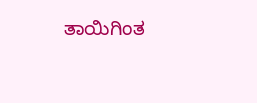ತಾಯಿಗಿಂತ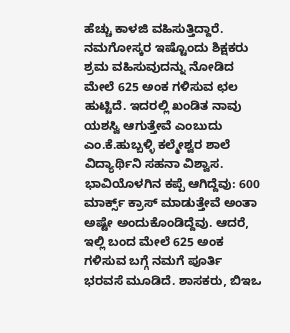ಹೆಚ್ಚು ಕಾಳಜಿ ವಹಿಸುತ್ತಿದ್ದಾರೆ. ನಮಗೋಸ್ಕರ ಇಷ್ಟೊಂದು ಶಿಕ್ಷಕರು ಶ್ರಮ ವಹಿಸುವುದನ್ನು ನೋಡಿದ ಮೇಲೆ 625 ಅಂಕ ಗಳಿಸುವ ಛಲ ಹುಟ್ಟಿದೆ. ಇದರಲ್ಲಿ ಖಂಡಿತ ನಾವು ಯಶಸ್ವಿ ಆಗುತ್ತೇವೆ ಎಂಬುದು ಎಂ.ಕೆ.ಹುಬ್ಬಳ್ಳಿ ಕಲ್ಮೇಶ್ವರ ಶಾಲೆ ವಿದ್ಯಾರ್ಥಿನಿ ಸಹನಾ ವಿಶ್ವಾಸ.
ಭಾವಿಯೊಳಗಿನ ಕಪ್ಪೆ ಆಗಿದ್ದೆವು: 600 ಮಾರ್ಕ್ಸ್ ಕ್ರಾಸ್ ಮಾಡುತ್ತೇವೆ ಅಂತಾ ಅಷ್ಟೇ ಅಂದುಕೊಂಡಿದ್ದೆವು. ಆದರೆ, ಇಲ್ಲಿ ಬಂದ ಮೇಲೆ 625 ಅಂಕ ಗಳಿಸುವ ಬಗ್ಗೆ ನಮಗೆ ಪೂರ್ತಿ ಭರವಸೆ ಮೂಡಿದೆ. ಶಾಸಕರು, ಬಿಇಒ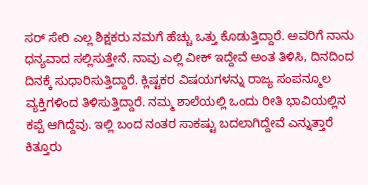ಸರ್ ಸೇರಿ ಎಲ್ಲ ಶಿಕ್ಷಕರು ನಮಗೆ ಹೆಚ್ಚು ಒತ್ತು ಕೊಡುತ್ತಿದ್ದಾರೆ. ಅವರಿಗೆ ನಾನು ಧನ್ಯವಾದ ಸಲ್ಲಿಸುತ್ತೇನೆ. ನಾವು ಎಲ್ಲಿ ವೀಕ್ ಇದ್ದೇವೆ ಅಂತ ತಿಳಿಸಿ, ದಿನದಿಂದ ದಿನಕ್ಕೆ ಸುಧಾರಿಸುತ್ತಿದ್ದಾರೆ. ಕ್ಲಿಷ್ಟಕರ ವಿಷಯಗಳನ್ನು ರಾಜ್ಯ ಸಂಪನ್ಮೂಲ ವ್ಯಕ್ತಿಗಳಿಂದ ತಿಳಿಸುತ್ತಿದ್ದಾರೆ. ನಮ್ಮ ಶಾಲೆಯಲ್ಲಿ ಒಂದು ರೀತಿ ಭಾವಿಯಲ್ಲಿನ ಕಪ್ಪೆ ಆಗಿದ್ದೆವು. ಇಲ್ಲಿ ಬಂದ ನಂತರ ಸಾಕಷ್ಟು ಬದಲಾಗಿದ್ದೇವೆ ಎನ್ನುತ್ತಾರೆ ಕಿತ್ತೂರು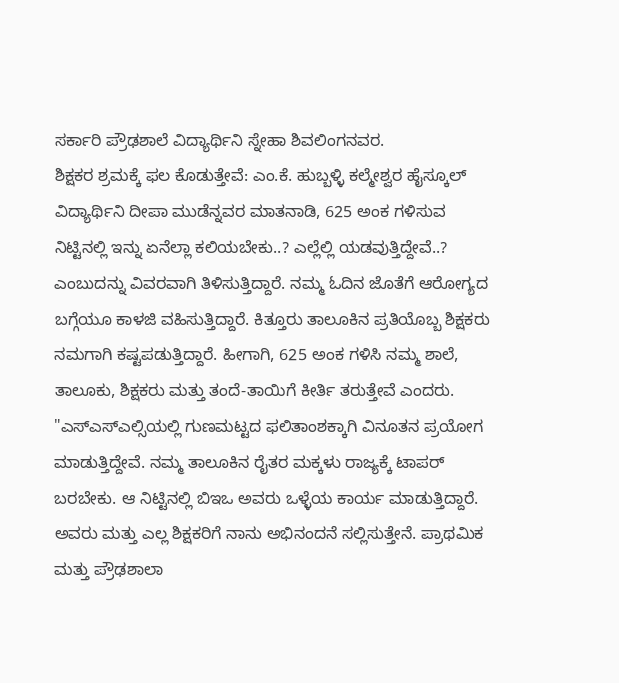ಸರ್ಕಾರಿ ಪ್ರೌಢಶಾಲೆ ವಿದ್ಯಾರ್ಥಿನಿ ಸ್ನೇಹಾ ಶಿವಲಿಂಗನವರ.
ಶಿಕ್ಷಕರ ಶ್ರಮಕ್ಕೆ ಫಲ ಕೊಡುತ್ತೇವೆ: ಎಂ.ಕೆ. ಹುಬ್ಬಳ್ಳಿ ಕಲ್ಮೇಶ್ವರ ಹೈಸ್ಕೂಲ್ ವಿದ್ಯಾರ್ಥಿನಿ ದೀಪಾ ಮುಡೆನ್ನವರ ಮಾತನಾಡಿ, 625 ಅಂಕ ಗಳಿಸುವ ನಿಟ್ಟಿನಲ್ಲಿ ಇನ್ನು ಏನೆಲ್ಲಾ ಕಲಿಯಬೇಕು..? ಎಲ್ಲೆಲ್ಲಿ ಯಡವುತ್ತಿದ್ದೇವೆ..? ಎಂಬುದನ್ನು ವಿವರವಾಗಿ ತಿಳಿಸುತ್ತಿದ್ದಾರೆ. ನಮ್ಮ ಓದಿನ ಜೊತೆಗೆ ಆರೋಗ್ಯದ ಬಗ್ಗೆಯೂ ಕಾಳಜಿ ವಹಿಸುತ್ತಿದ್ದಾರೆ. ಕಿತ್ತೂರು ತಾಲೂಕಿನ ಪ್ರತಿಯೊಬ್ಬ ಶಿಕ್ಷಕರು ನಮಗಾಗಿ ಕಷ್ಟಪಡುತ್ತಿದ್ದಾರೆ. ಹೀಗಾಗಿ, 625 ಅಂಕ ಗಳಿಸಿ ನಮ್ಮ ಶಾಲೆ, ತಾಲೂಕು, ಶಿಕ್ಷಕರು ಮತ್ತು ತಂದೆ-ತಾಯಿಗೆ ಕೀರ್ತಿ ತರುತ್ತೇವೆ ಎಂದರು.
"ಎಸ್ಎಸ್ಎಲ್ಸಿಯಲ್ಲಿ ಗುಣಮಟ್ಟದ ಫಲಿತಾಂಶಕ್ಕಾಗಿ ವಿನೂತನ ಪ್ರಯೋಗ ಮಾಡುತ್ತಿದ್ದೇವೆ. ನಮ್ಮ ತಾಲೂಕಿನ ರೈತರ ಮಕ್ಕಳು ರಾಜ್ಯಕ್ಕೆ ಟಾಪರ್ ಬರಬೇಕು. ಆ ನಿಟ್ಟಿನಲ್ಲಿ ಬಿಇಒ ಅವರು ಒಳ್ಳೆಯ ಕಾರ್ಯ ಮಾಡುತ್ತಿದ್ದಾರೆ. ಅವರು ಮತ್ತು ಎಲ್ಲ ಶಿಕ್ಷಕರಿಗೆ ನಾನು ಅಭಿನಂದನೆ ಸಲ್ಲಿಸುತ್ತೇನೆ. ಪ್ರಾಥಮಿಕ ಮತ್ತು ಪ್ರೌಢಶಾಲಾ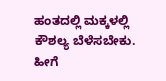ಹಂತದಲ್ಲಿ ಮಕ್ಕಳಲ್ಲಿ ಕೌಶಲ್ಯ ಬೆಳೆಸಬೇಕು. ಹೀಗೆ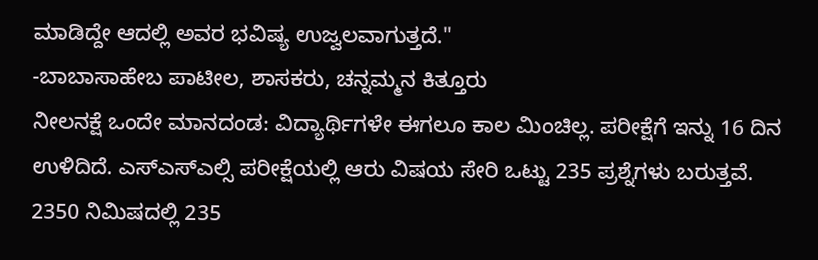ಮಾಡಿದ್ದೇ ಆದಲ್ಲಿ ಅವರ ಭವಿಷ್ಯ ಉಜ್ವಲವಾಗುತ್ತದೆ."
-ಬಾಬಾಸಾಹೇಬ ಪಾಟೀಲ, ಶಾಸಕರು, ಚನ್ನಮ್ಮನ ಕಿತ್ತೂರು
ನೀಲನಕ್ಷೆ ಒಂದೇ ಮಾನದಂಡ: ವಿದ್ಯಾರ್ಥಿಗಳೇ ಈಗಲೂ ಕಾಲ ಮಿಂಚಿಲ್ಲ. ಪರೀಕ್ಷೆಗೆ ಇನ್ನು 16 ದಿನ ಉಳಿದಿದೆ. ಎಸ್ಎಸ್ಎಲ್ಸಿ ಪರೀಕ್ಷೆಯಲ್ಲಿ ಆರು ವಿಷಯ ಸೇರಿ ಒಟ್ಟು 235 ಪ್ರಶ್ನೆಗಳು ಬರುತ್ತವೆ. 2350 ನಿಮಿಷದಲ್ಲಿ 235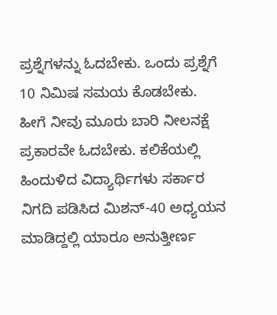ಪ್ರಶ್ನೆಗಳನ್ನು ಓದಬೇಕು. ಒಂದು ಪ್ರಶ್ನೆಗೆ 10 ನಿಮಿಷ ಸಮಯ ಕೊಡಬೇಕು. ಹೀಗೆ ನೀವು ಮೂರು ಬಾರಿ ನೀಲನಕ್ಷೆ ಪ್ರಕಾರವೇ ಓದಬೇಕು. ಕಲಿಕೆಯಲ್ಲಿ ಹಿಂದುಳಿದ ವಿದ್ಯಾರ್ಥಿಗಳು ಸರ್ಕಾರ ನಿಗದಿ ಪಡಿಸಿದ ಮಿಶನ್-40 ಅಧ್ಯಯನ ಮಾಡಿದ್ದಲ್ಲಿ ಯಾರೂ ಅನುತ್ತೀರ್ಣ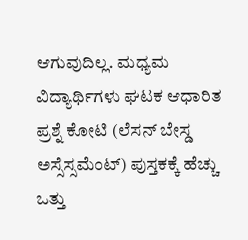ಆಗುವುದಿಲ್ಲ. ಮಧ್ಯಮ ವಿದ್ಯಾರ್ಥಿಗಳು ಘಟಕ ಆಧಾರಿತ ಪ್ರಶ್ನೆ ಕೋಟಿ (ಲೆಸನ್ ಬೇಸ್ಡ ಅಸ್ಸೆಸ್ಸಮೆಂಟ್) ಪುಸ್ತಕಕ್ಕೆ ಹೆಚ್ಚು ಒತ್ತು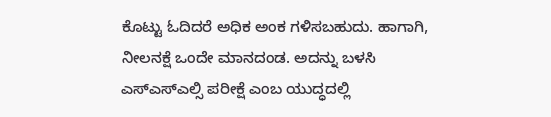ಕೊಟ್ಟು ಓದಿದರೆ ಅಧಿಕ ಅಂಕ ಗಳಿಸಬಹುದು. ಹಾಗಾಗಿ, ನೀಲನಕ್ಷೆ ಒಂದೇ ಮಾನದಂಡ. ಅದನ್ನು ಬಳಸಿ ಎಸ್ಎಸ್ಎಲ್ಸಿ ಪರೀಕ್ಷೆ ಎಂಬ ಯುದ್ಧದಲ್ಲಿ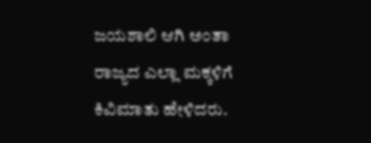ಜಯಶಾಲಿ ಆಗಿ ಅಂತಾ ರಾಜ್ಯದ ಎಲ್ಲಾ ಮಕ್ಕಳಿಗೆ ಕಿವಿಮಾತು ಹೇಳಿದರು.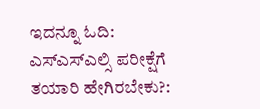ಇದನ್ನೂ ಓದಿ: ಎಸ್ಎಸ್ಎಲ್ಸಿ ಪರೀಕ್ಷೆಗೆ ತಯಾರಿ ಹೇಗಿರಬೇಕು?: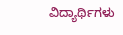ವಿದ್ಯಾರ್ಥಿಗಳು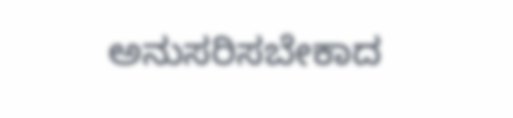ಅನುಸರಿಸಬೇಕಾದ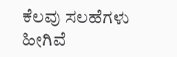ಕೆಲವು ಸಲಹೆಗಳು ಹೀಗಿವೆ